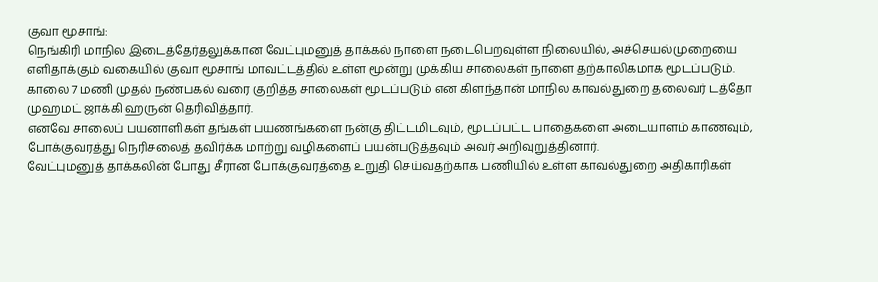குவா மூசாங்:
நெங்கிரி மாநில இடைத்தேர்தலுக்கான வேட்புமனுத் தாக்கல் நாளை நடைபெறவுள்ள நிலையில், அச்செயல்முறையை எளிதாக்கும் வகையில் குவா மூசாங் மாவட்டத்தில் உள்ள மூன்று முக்கிய சாலைகள் நாளை தற்காலிகமாக மூடப்படும்.
காலை 7 மணி முதல் நண்பகல் வரை குறித்த சாலைகள் மூடப்படும் என கிளந்தான் மாநில காவல்துறை தலைவர் டத்தோ முஹமட் ஜாக்கி ஹருன் தெரிவித்தார்.
எனவே சாலைப் பயனாளிகள் தங்கள் பயணங்களை நன்கு திட்டமிடவும், மூடப்பட்ட பாதைகளை அடையாளம் காணவும், போக்குவரத்து நெரிசலைத் தவிர்க்க மாற்று வழிகளைப் பயன்படுத்தவும் அவர் அறிவுறுத்தினார்.
வேட்புமனுத் தாக்கலின் போது சீரான போக்குவரத்தை உறுதி செய்வதற்காக பணியில் உள்ள காவல்துறை அதிகாரிகள்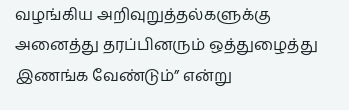வழங்கிய அறிவுறுத்தல்களுக்கு அனைத்து தரப்பினரும் ஒத்துழைத்து இணங்க வேண்டும்” என்று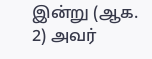இன்று (ஆக. 2) அவர்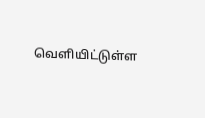வெளியிட்டுள்ள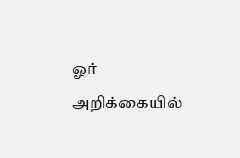ஓர் அறிக்கையில்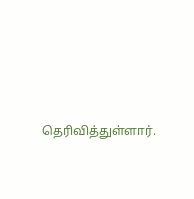தெரிவித்துள்ளார்.